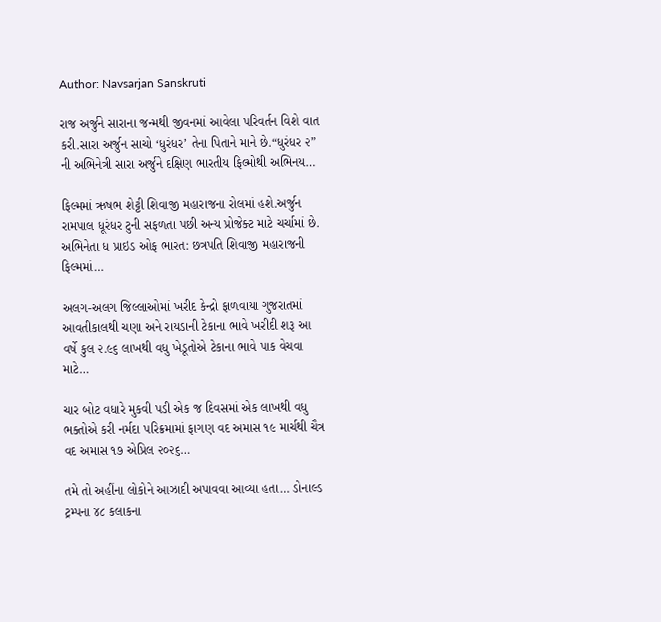Author: Navsarjan Sanskruti

રાજ અર્જુને સારાના જન્મથી જીવનમાં આવેલા પરિવર્તન વિશે વાત કરી.સારા અર્જુન સાચો ‘ધુરંધર’ તેના પિતાને માને છે.“ધુરંધર ૨” ની અભિનેત્રી સારા અર્જુને દક્ષિણ ભારતીય ફિલ્મોથી અભિનય…

ફિલ્મમાં ઋષભ શેટ્ટી શિવાજી મહારાજના રોલમાં હશે.અર્જુન રામપાલ ધૂરંધર ટુની સફળતા પછી અન્ય પ્રોજેક્ટ માટે ચર્ચામાં છે. અભિનેતા ધ પ્રાઇડ ઓફ ભારત: છત્રપતિ શિવાજી મહારાજની ફિલ્મમાં…

અલગ-અલગ જિલ્લાઓમાં ખરીદ કેન્દ્રો ફાળવાયા ગુજરાતમાં આવતીકાલથી ચણા અને રાયડાની ટેકાના ભાવે ખરીદી શરૂ આ વર્ષે કુલ ૨.૯૬ લાખથી વધુ ખેડૂતોએ ટેકાના ભાવે પાક વેચવા માટે…

ચાર બોટ વધારે મુકવી પડી એક જ દિવસમાં એક લાખથી વધુ ભક્તોએ કરી નર્મદા પરિક્રમામાં ફાગણ વદ અમાસ ૧૯ માર્ચથી ચૈત્ર વદ અમાસ ૧૭ એપ્રિલ ૨૦૨૬…

તમે તો અહીંના લોકોને આઝાદી અપાવવા આવ્યા હતા… ડોનાલ્ડ ટ્રમ્પના ૪૮ કલાકના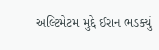અલ્ટિમેટમ મુદ્દે ઈરાન ભડક્યું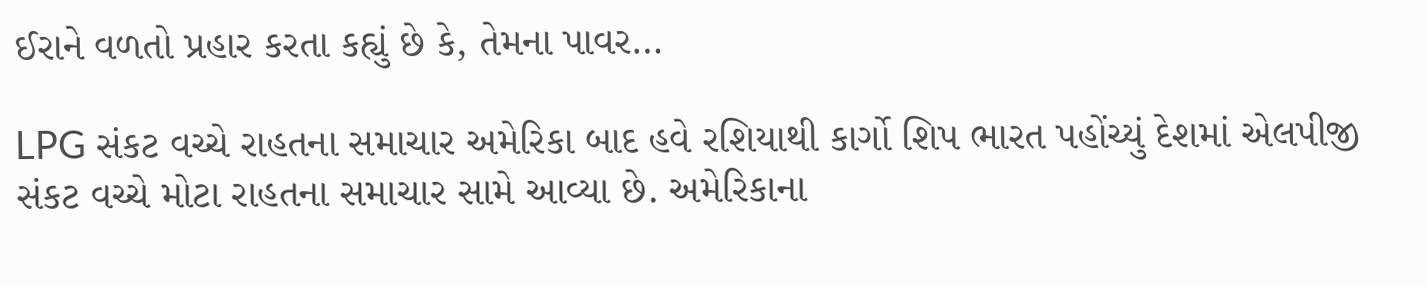ઈરાને વળતો પ્રહાર કરતા કહ્યું છે કે, તેમના પાવર…

LPG સંકટ વચ્ચે રાહતના સમાચાર અમેરિકા બાદ હવે રશિયાથી કાર્ગો શિપ ભારત પહોંચ્યું દેશમાં એલપીજી સંકટ વચ્ચે મોટા રાહતના સમાચાર સામે આવ્યા છે. અમેરિકાના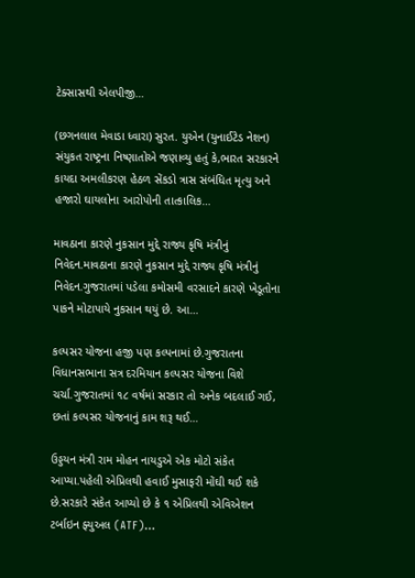ટેક્સાસથી એલપીજી…

(છગનલાલ મેવાડા ધ્વારા) સુરત. યુએન (યુનાઈટેડ નેશન) સંયુકત રાષ્ટ્રના નિષ્ણાતોએ જણાવ્યુ હતું કે,ભારત સરકારને કાયદા અમલીકરણ હેઠળ સેંકડો ત્રાસ સંબંધિત મૃત્યુ અને હજારો ઘાયલોના આરોપોની તાત્કાલિક…

માવઠાના કારણે નુકસાન મુદ્દે રાજ્ય કૃષિ મંત્રીનું નિવેદન.માવઠાના કારણે નુકસાન મુદ્દે રાજ્ય કૃષિ મંત્રીનું નિવેદન.ગુજરાતમાં પડેલા કમોસમી વરસાદને કારણે ખેડૂતોના પાકને મોટાપાયે નુકસાન થયું છે. આ…

કલ્પસર યોજના હજી પણ કલ્પનામાં છે.ગુજરાતના વિધાનસભાના સત્ર દરમિયાન કલ્પસર યોજના વિશે ચર્ચા.ગુજરાતમાં ૧૮ વર્ષમાં સરકાર તો અનેક બદલાઈ ગઈ, છતાં કલ્પસર યોજનાનું કામ શરૂ થઈ…

ઉડ્ડયન મંત્રી રામ મોહન નાયડુએ એક મોટો સંકેત આપ્યા.પહેલી એપ્રિલથી હવાઈ મુસાફરી મોંઘી થઈ શકે છે.સરકારે સંકેત આપ્યો છે કે ૧ એપ્રિલથી એવિએશન ટર્બાઇન ફ્યુઅલ (ATF)…